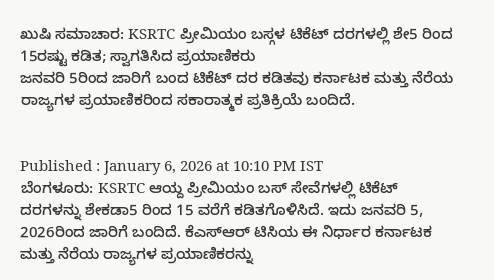ಖುಷಿ ಸಮಾಚಾರ: KSRTC ಪ್ರೀಮಿಯಂ ಬಸ್ಗಳ ಟಿಕೆಟ್ ದರಗಳಲ್ಲಿ ಶೇ5 ರಿಂದ 15ರಷ್ಟು ಕಡಿತ; ಸ್ವಾಗತಿಸಿದ ಪ್ರಯಾಣಿಕರು
ಜನವರಿ 5ರಿಂದ ಜಾರಿಗೆ ಬಂದ ಟಿಕೆಟ್ ದರ ಕಡಿತವು ಕರ್ನಾಟಕ ಮತ್ತು ನೆರೆಯ ರಾಜ್ಯಗಳ ಪ್ರಯಾಣಿಕರಿಂದ ಸಕಾರಾತ್ಮಕ ಪ್ರತಿಕ್ರಿಯೆ ಬಂದಿದೆ.


Published : January 6, 2026 at 10:10 PM IST
ಬೆಂಗಳೂರು: KSRTC ಆಯ್ದ ಪ್ರೀಮಿಯಂ ಬಸ್ ಸೇವೆಗಳಲ್ಲಿ ಟಿಕೆಟ್ ದರಗಳನ್ನು ಶೇಕಡಾ5 ರಿಂದ 15 ವರೆಗೆ ಕಡಿತಗೊಳಿಸಿದೆ. ಇದು ಜನವರಿ 5, 2026ರಿಂದ ಜಾರಿಗೆ ಬಂದಿದೆ. ಕೆಎಸ್ಆರ್ ಟಿಸಿಯ ಈ ನಿರ್ಧಾರ ಕರ್ನಾಟಕ ಮತ್ತು ನೆರೆಯ ರಾಜ್ಯಗಳ ಪ್ರಯಾಣಿಕರನ್ನು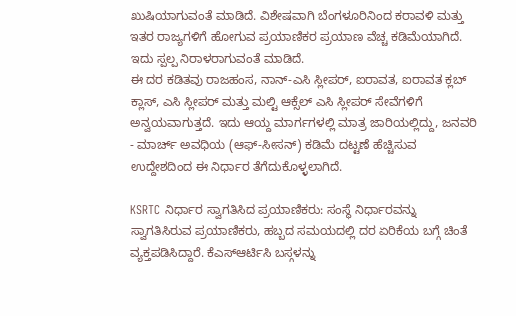ಖುಷಿಯಾಗುವಂತೆ ಮಾಡಿದೆ. ವಿಶೇಷವಾಗಿ ಬೆಂಗಳೂರಿನಿಂದ ಕರಾವಳಿ ಮತ್ತು ಇತರ ರಾಜ್ಯಗಳಿಗೆ ಹೋಗುವ ಪ್ರಯಾಣಿಕರ ಪ್ರಯಾಣ ವೆಚ್ಚ ಕಡಿಮೆಯಾಗಿದೆ. ಇದು ಸ್ಪಲ್ಪ ನಿರಾಳರಾಗುವಂತೆ ಮಾಡಿದೆ.
ಈ ದರ ಕಡಿತವು ರಾಜಹಂಸ, ನಾನ್-ಎಸಿ ಸ್ಲೀಪರ್, ಐರಾವತ, ಐರಾವತ ಕ್ಲಬ್ ಕ್ಲಾಸ್, ಎಸಿ ಸ್ಲೀಪರ್ ಮತ್ತು ಮಲ್ಟಿ ಆಕ್ಸೆಲ್ ಎಸಿ ಸ್ಲೀಪರ್ ಸೇವೆಗಳಿಗೆ ಅನ್ವಯವಾಗುತ್ತದೆ. ಇದು ಆಯ್ದ ಮಾರ್ಗಗಳಲ್ಲಿ ಮಾತ್ರ ಜಾರಿಯಲ್ಲಿದ್ದು, ಜನವರಿ - ಮಾರ್ಚ್ ಅವಧಿಯ (ಆಫ್-ಸೀಸನ್) ಕಡಿಮೆ ದಟ್ಟಣೆ ಹೆಚ್ಚಿಸುವ ಉದ್ದೇಶದಿಂದ ಈ ನಿರ್ಧಾರ ತೆಗೆದುಕೊಳ್ಳಲಾಗಿದೆ.

KSRTC ನಿರ್ಧಾರ ಸ್ವಾಗತಿಸಿದ ಪ್ರಯಾಣಿಕರು: ಸಂಸ್ಥೆ ನಿರ್ಧಾರವನ್ನು ಸ್ವಾಗತಿಸಿರುವ ಪ್ರಯಾಣಿಕರು, ಹಬ್ಬದ ಸಮಯದಲ್ಲಿ ದರ ಏರಿಕೆಯ ಬಗ್ಗೆ ಚಿಂತೆ ವ್ಯಕ್ತಪಡಿಸಿದ್ದಾರೆ. ಕೆಎಸ್ಆರ್ಟಿಸಿ ಬಸ್ಗಳನ್ನು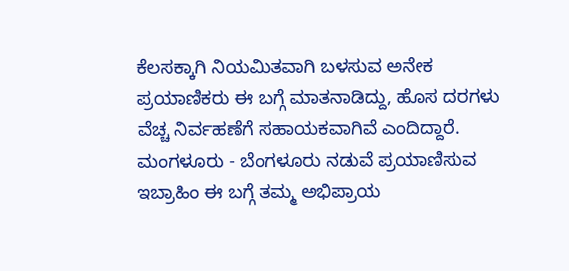ಕೆಲಸಕ್ಕಾಗಿ ನಿಯಮಿತವಾಗಿ ಬಳಸುವ ಅನೇಕ ಪ್ರಯಾಣಿಕರು ಈ ಬಗ್ಗೆ ಮಾತನಾಡಿದ್ದು, ಹೊಸ ದರಗಳು ವೆಚ್ಚ ನಿರ್ವಹಣೆಗೆ ಸಹಾಯಕವಾಗಿವೆ ಎಂದಿದ್ದಾರೆ.
ಮಂಗಳೂರು - ಬೆಂಗಳೂರು ನಡುವೆ ಪ್ರಯಾಣಿಸುವ ಇಬ್ರಾಹಿಂ ಈ ಬಗ್ಗೆ ತಮ್ಮ ಅಭಿಪ್ರಾಯ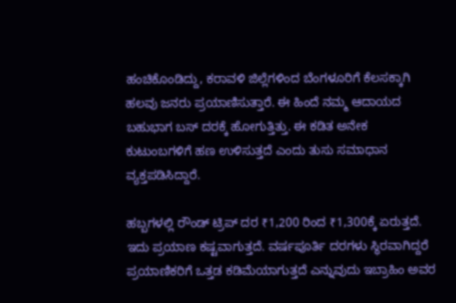ಹಂಚಿಕೊಂಡಿದ್ದು, ಕರಾವಳಿ ಜಿಲ್ಲೆಗಳಿಂದ ಬೆಂಗಳೂರಿಗೆ ಕೆಲಸಕ್ಕಾಗಿ ಹಲವು ಜನರು ಪ್ರಯಾಣಿಸುತ್ತಾರೆ. ಈ ಹಿಂದೆ ನಮ್ಮ ಆದಾಯದ ಬಹುಭಾಗ ಬಸ್ ದರಕ್ಕೆ ಹೋಗುತ್ತಿತ್ತು. ಈ ಕಡಿತ ಅನೇಕ ಕುಟುಂಬಗಳಿಗೆ ಹಣ ಉಳಿಸುತ್ತದೆ ಎಂದು ತುಸು ಸಮಾಧಾನ ವ್ಯಕ್ತಪಡಿಸಿದ್ದಾರೆ.

ಹಬ್ಬಗಳಲ್ಲಿ ರೌಂಡ್ ಟ್ರಿಪ್ ದರ ₹1,200 ರಿಂದ ₹1,300ಕ್ಕೆ ಏರುತ್ತದೆ. ಇದು ಪ್ರಯಾಣ ಕಷ್ಟವಾಗುತ್ತದೆ. ವರ್ಷಪೂರ್ತಿ ದರಗಳು ಸ್ಥಿರವಾಗಿದ್ದರೆ ಪ್ರಯಾಣಿಕರಿಗೆ ಒತ್ತಡ ಕಡಿಮೆಯಾಗುತ್ತದೆ ಎನ್ನುವುದು ಇಬ್ರಾಹಿಂ ಅವರ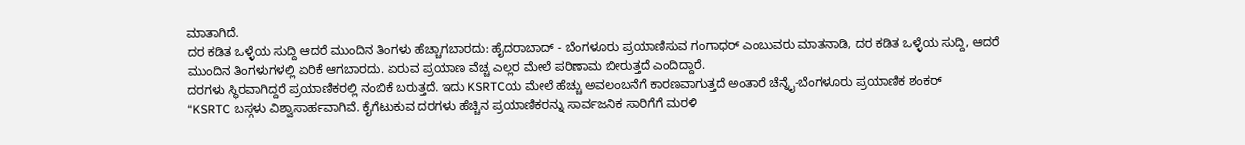ಮಾತಾಗಿದೆ.
ದರ ಕಡಿತ ಒಳ್ಳೆಯ ಸುದ್ದಿ ಆದರೆ ಮುಂದಿನ ತಿಂಗಳು ಹೆಚ್ಚಾಗಬಾರದು: ಹೈದರಾಬಾದ್ - ಬೆಂಗಳೂರು ಪ್ರಯಾಣಿಸುವ ಗಂಗಾಧರ್ ಎಂಬುವರು ಮಾತನಾಡಿ, ದರ ಕಡಿತ ಒಳ್ಳೆಯ ಸುದ್ದಿ, ಆದರೆ ಮುಂದಿನ ತಿಂಗಳುಗಳಲ್ಲಿ ಏರಿಕೆ ಆಗಬಾರದು. ಏರುವ ಪ್ರಯಾಣ ವೆಚ್ಚ ಎಲ್ಲರ ಮೇಲೆ ಪರಿಣಾಮ ಬೀರುತ್ತದೆ ಎಂದಿದ್ದಾರೆ.
ದರಗಳು ಸ್ಥಿರವಾಗಿದ್ದರೆ ಪ್ರಯಾಣಿಕರಲ್ಲಿ ನಂಬಿಕೆ ಬರುತ್ತದೆ. ಇದು KSRTCಯ ಮೇಲೆ ಹೆಚ್ಚು ಅವಲಂಬನೆಗೆ ಕಾರಣವಾಗುತ್ತದೆ ಅಂತಾರೆ ಚೆನ್ನೈ-ಬೆಂಗಳೂರು ಪ್ರಯಾಣಿಕ ಶಂಕರ್
“KSRTC ಬಸ್ಗಳು ವಿಶ್ವಾಸಾರ್ಹವಾಗಿವೆ. ಕೈಗೆಟುಕುವ ದರಗಳು ಹೆಚ್ಚಿನ ಪ್ರಯಾಣಿಕರನ್ನು ಸಾರ್ವಜನಿಕ ಸಾರಿಗೆಗೆ ಮರಳಿ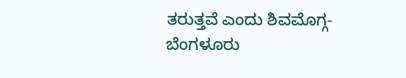ತರುತ್ತವೆ ಎಂದು ಶಿವಮೊಗ್ಗ-ಬೆಂಗಳೂರು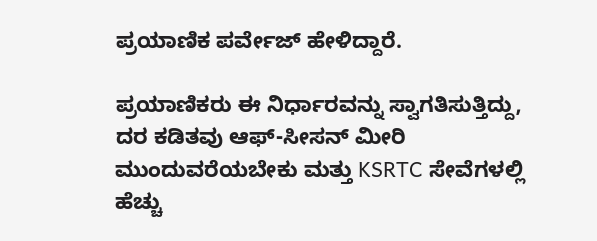ಪ್ರಯಾಣಿಕ ಪರ್ವೇಜ್ ಹೇಳಿದ್ದಾರೆ.

ಪ್ರಯಾಣಿಕರು ಈ ನಿರ್ಧಾರವನ್ನು ಸ್ವಾಗತಿಸುತ್ತಿದ್ದು, ದರ ಕಡಿತವು ಆಫ್-ಸೀಸನ್ ಮೀರಿ ಮುಂದುವರೆಯಬೇಕು ಮತ್ತು KSRTC ಸೇವೆಗಳಲ್ಲಿ ಹೆಚ್ಚು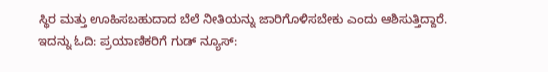ಸ್ಥಿರ ಮತ್ತು ಊಹಿಸಬಹುದಾದ ಬೆಲೆ ನೀತಿಯನ್ನು ಜಾರಿಗೊಳಿಸಬೇಕು ಎಂದು ಆಶಿಸುತ್ತಿದ್ದಾರೆ.
ಇದನ್ನು ಓದಿ: ಪ್ರಯಾಣಿಕರಿಗೆ ಗುಡ್ ನ್ಯೂಸ್: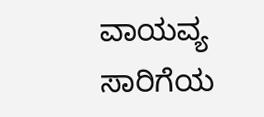ವಾಯವ್ಯ ಸಾರಿಗೆಯ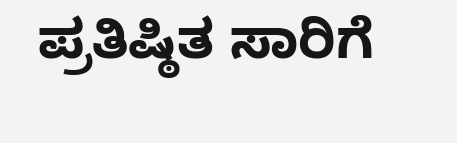ಪ್ರತಿಷ್ಠಿತ ಸಾರಿಗೆ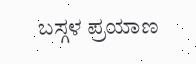ಬಸ್ಗಳ ಪ್ರಯಾಣ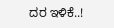ದರ ಇಳಿಕೆ..!